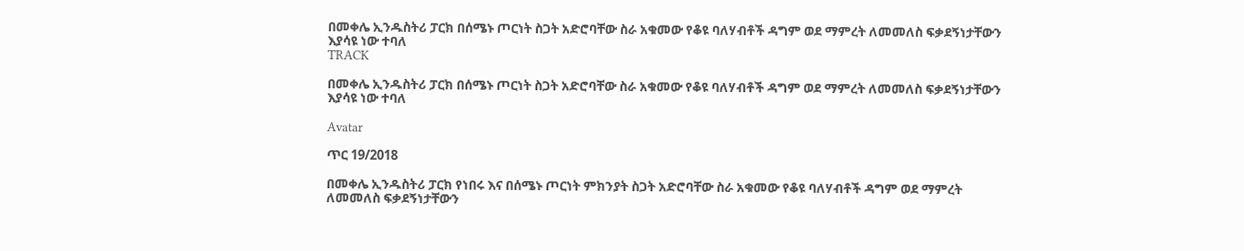በመቀሌ ኢንዱስትሪ ፓርክ በሰሜኑ ጦርነት ስጋት አድሮባቸው ስራ አቁመው የቆዩ ባለሃብቶች ዳግም ወደ ማምረት ለመመለስ ፍቃደኝነታቸውን እያሳዩ ነው ተባለ
TRACK

በመቀሌ ኢንዱስትሪ ፓርክ በሰሜኑ ጦርነት ስጋት አድሮባቸው ስራ አቁመው የቆዩ ባለሃብቶች ዳግም ወደ ማምረት ለመመለስ ፍቃደኝነታቸውን እያሳዩ ነው ተባለ

Avatar

ጥር 19/2018

በመቀሌ ኢንዱስትሪ ፓርክ የነበሩ እና በሰሜኑ ጦርነት ምክንያት ስጋት አድሮባቸው ስራ አቁመው የቆዩ ባለሃብቶች ዳግም ወደ ማምረት ለመመለስ ፍቃደኝነታቸውን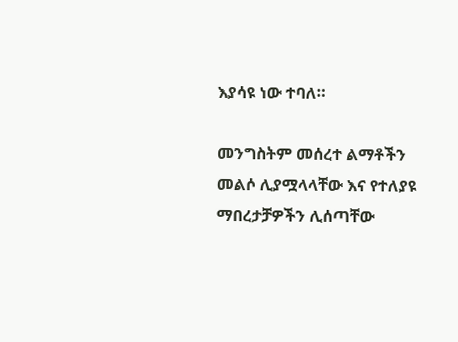እያሳዩ ነው ተባለ።

መንግስትም መሰረተ ልማቶችን መልሶ ሊያሟላላቸው እና የተለያዩ ማበረታቻዎችን ሊሰጣቸው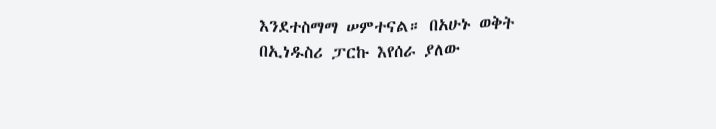እንደተስማማ ሠምተናል። በአሁኑ ወቅት በኢነዱስሪ ፓርኩ እየሰራ ያለው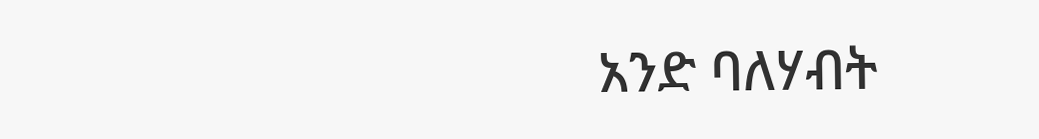አንድ ባለሃብት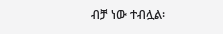ብቻ ነው ተብሏል፡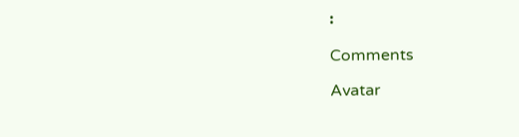፡

Comments

Avatar